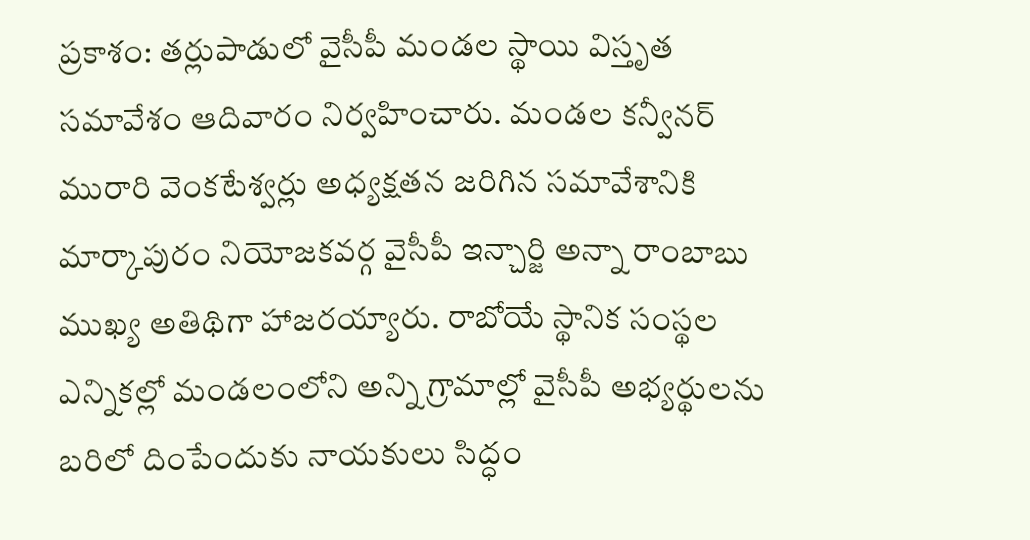ప్రకాశం: తర్లుపాడులో వైసీపీ మండల స్థాయి విస్తృత సమావేశం ఆదివారం నిర్వహించారు. మండల కన్వీనర్ మురారి వెంకటేశ్వర్లు అధ్యక్షతన జరిగిన సమావేశానికి మార్కాపురం నియోజకవర్గ వైసీపీ ఇన్చార్జి అన్నా రాంబాబు ముఖ్య అతిథిగా హాజరయ్యారు. రాబోయే స్థానిక సంస్థల ఎన్నికల్లో మండలంలోని అన్ని గ్రామాల్లో వైసీపీ అభ్యర్థులను బరిలో దింపేందుకు నాయకులు సిద్ధం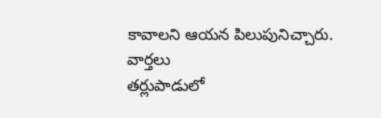కావాలని ఆయన పిలుపునిచ్చారు.
వార్తలు
తర్లుపాడులో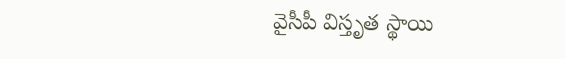వైసీపీ విస్తృత స్థాయి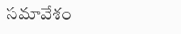సమావేశం